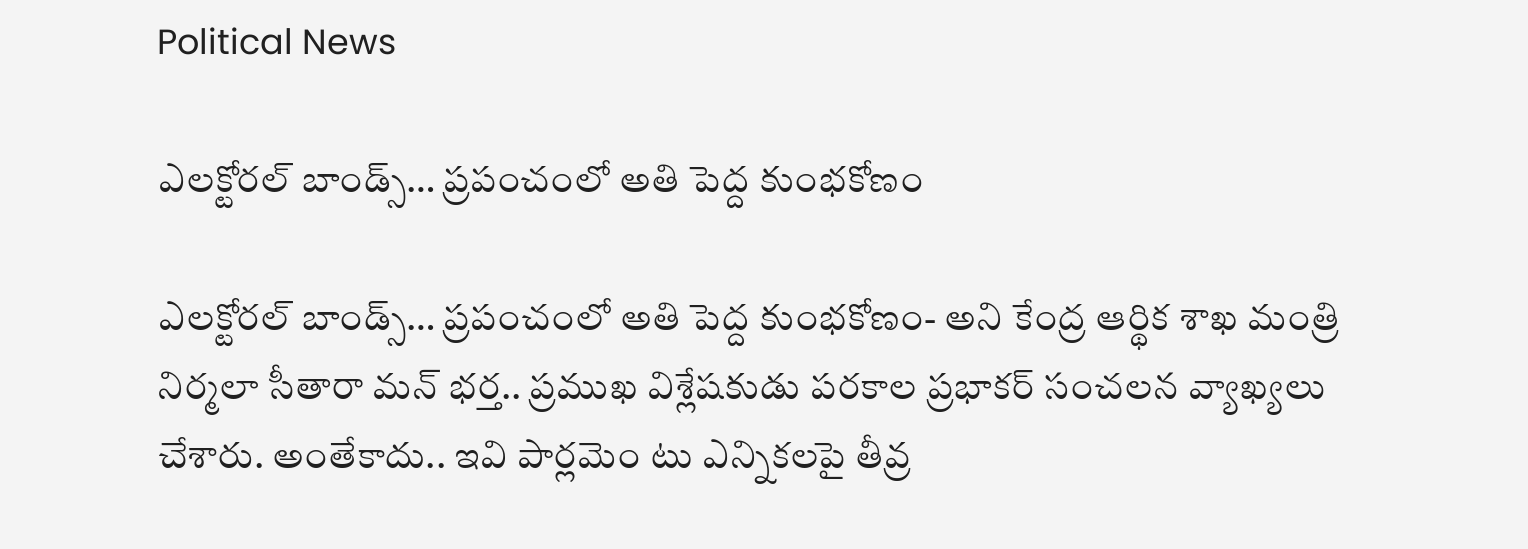Political News

ఎల‌క్టోర‌ల్ బాండ్స్‌… ప్రపంచంలో అతి పెద్ద కుంభ‌కోణం

ఎల‌క్టోర‌ల్ బాండ్స్‌… ప్రపంచంలో అతి పెద్ద కుంభ‌కోణం- అని కేంద్ర ఆర్థిక శాఖ మంత్రి నిర్మ‌లా సీతారా మన్ భ‌ర్త.. ప్ర‌ముఖ విశ్లేష‌కుడు పర‌కాల ప్ర‌భాక‌ర్ సంచ‌ల‌న వ్యాఖ్య‌లు చేశారు. అంతేకాదు.. ఇవి పార్లమెం టు ఎన్నిక‌ల‌పై తీవ్ర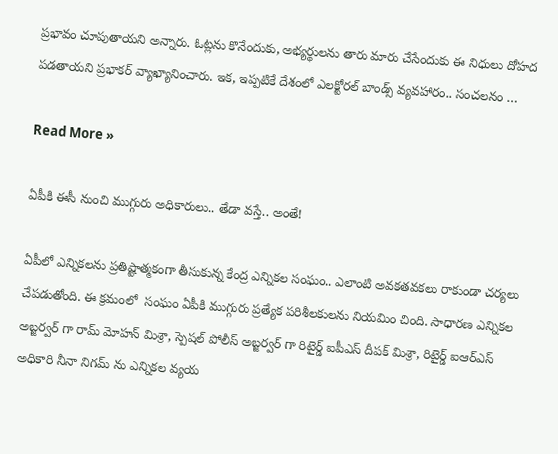ప్ర‌భావం చూపుతాయ‌ని అన్నారు. ఓట్ల‌ను కొనేందుకు, అభ్య‌ర్థుల‌ను తారు మారు చేసేందుకు ఈ నిధులు దోహ‌ద ప‌డ‌తాయ‌ని ప్ర‌భాక‌ర్ వ్యాఖ్యానించారు. ఇక‌, ఇప్ప‌టికే దేశంలో ఎల‌క్టోర‌ల్ బాండ్స్ వ్య‌వ‌హారం.. సంచ‌ల‌నం …

Read More »

ఏపీకి ఈసీ నుంచి ముగ్గురు అధికారులు.. తేడా వ‌స్తే.. అంతే!

ఏపీలో ఎన్నిక‌ల‌ను ప్ర‌తిష్టాత్మకంగా తీసుకున్న కేంద్ర ఎన్నిక‌ల సంఘం.. ఎలాంటి అవ‌క‌త‌వ‌క‌లు రాకుండా చ‌ర్య‌లు చేప‌డుతోంది. ఈ క్ర‌మంలో  సంఘం ఏపీకి ముగ్గురు ప్రత్యేక పరిశీలకులను నియమిం చింది. సాధారణ ఎన్నికల అబ్జర్వర్ గా రామ్ మోహన్ మిశ్రా, స్పెషల్ పోలీస్ అబ్జర్వర్ గా రిటైర్డ్ ఐపీఎస్ దీపక్ మిశ్రా, రిటైర్డ్ ఐఆర్ఎస్ అధికారి నీనా నిగమ్ ను ఎన్నికల వ్యయ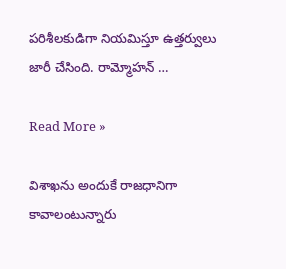పరిశీలకుడిగా నియమిస్తూ ఉత్తర్వులు జారీ చేసింది. రామ్మోహన్ …

Read More »

విశాఖ‌ను అందుకే రాజ‌ధానిగా కావాలంటున్నారు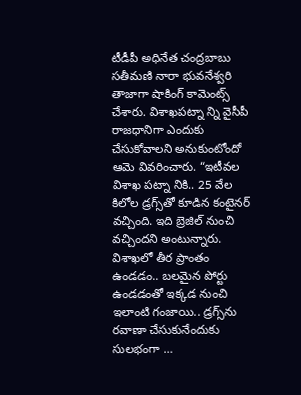టీడీపీ అధినేత చంద్ర‌బాబు స‌తీమ‌ణి నారా భువ‌నేశ్వ‌రి తాజాగా షాకింగ్ కామెంట్స్ చేశారు. విశాఖ‌ప‌ట్నా న్ని వైసీపీ రాజ‌ధానిగా ఎందుకు చేసుకోవాల‌ని అనుకుంటోందో ఆమె వివ‌రించారు. “ఇటీవ‌ల విశాఖ ప‌ట్నా నికి.. 25 వేల కిలోల డ్ర‌గ్స్‌తో కూడిన కంటైన‌ర్ వ‌చ్చింది. ఇది బ్రెజిల్ నుంచి వ‌చ్చింద‌ని అంటున్నారు. విశాఖ‌లో తీర ప్రాంతం ఉండడం.. బ‌ల‌మైన పోర్టు ఉండ‌డంతో ఇక్క‌డ నుంచి ఇలాంటి గంజాయి.. డ్ర‌గ్స్‌ను ర‌వాణా చేసుకునేందుకు సుల‌భంగా …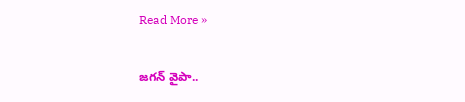Read More »

జ‌గ‌న్ వైపా..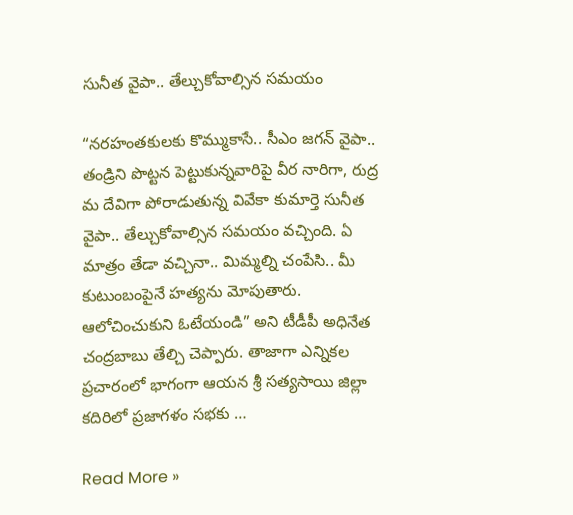సునీత వైపా.. తేల్చుకోవాల్సిన స‌మ‌యం

“న‌ర‌హంత‌కుల‌కు కొమ్ముకాసే.. సీఎం జ‌గ‌న్ వైపా.. తండ్రిని పొట్ట‌న పెట్టుకున్న‌వారిపై వీర నారిగా, రుద్ర మ దేవిగా పోరాడుతున్న వివేకా కుమార్తె సునీత వైపా.. తేల్చుకోవాల్సిన స‌మ‌యం వ‌చ్చింది. ఏ మాత్రం తేడా వ‌చ్చినా.. మిమ్మ‌ల్ని చంపేసి.. మీ కుటుంబంపైనే హ‌త్య‌ను మోపుతారు. ఆలోచించుకుని ఓటేయండి” అని టీడీపీ అధినేత చంద్ర‌బాబు తేల్చి చెప్పారు. తాజాగా ఎన్నిక‌ల ప్ర‌చారంలో భాగంగా ఆయ‌న శ్రీ సత్యసాయి జిల్లా కదిరిలో ప్రజాగళం సభకు …

Read More »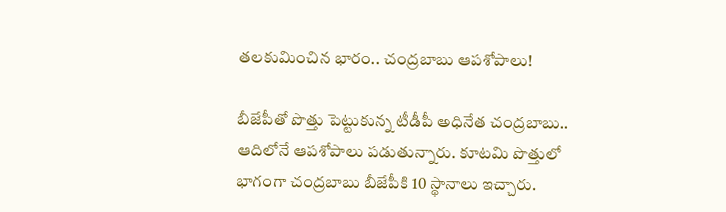త‌ల‌కుమించిన భారం.. చంద్ర‌బాబు ఆప‌శోపాలు!

బీజేపీతో పొత్తు పెట్టుకున్న టీడీపీ అధినేత చంద్ర‌బాబు.. ఆదిలోనే ఆప‌శోపాలు ప‌డుతున్నారు. కూట‌మి పొత్తులో భాగంగా చంద్ర‌బాబు బీజేపీకి 10 స్థానాలు ఇచ్చారు.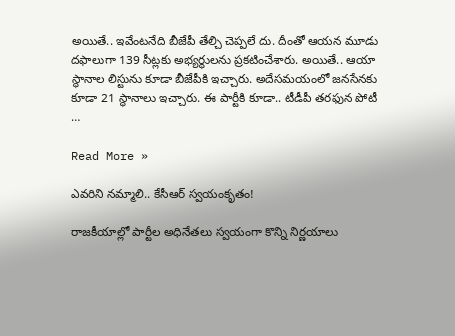అయితే.. ఇవేంట‌నేది బీజేపీ తేల్చి చెప్ప‌లే దు. దీంతో ఆయ‌న మూడు ద‌ఫాలుగా 139 సీట్ల‌కు అభ్య‌ర్థుల‌ను ప్ర‌క‌టించేశారు. అయితే.. ఆయా స్థానాల లిస్టును కూడా బీజేపీకి ఇచ్చారు. అదేస‌మ‌యంలో జ‌న‌సేన‌కు కూడా 21 స్థానాలు ఇచ్చారు. ఈ పార్టీకి కూడా.. టీడీపీ త‌ర‌ఫున పోటీ …

Read More »

ఎవ‌రిని న‌మ్మాలి.. కేసీఆర్ స్వ‌యంకృతం!

రాజ‌కీయాల్లో పార్టీల అధినేతలు స్వ‌యంగా కొన్ని నిర్ణ‌యాలు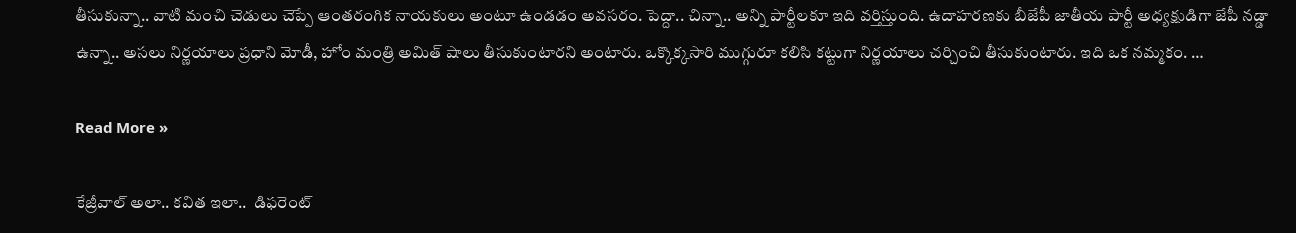తీసుకున్నా.. వాటి మంచి చెడులు చెప్పే ఆంత‌రంగిక నాయ‌కులు అంటూ ఉండ‌డం అవ‌స‌రం. పెద్దా.. చిన్నా.. అన్ని పార్టీల‌కూ ఇది వ‌ర్తిస్తుంది. ఉదాహ‌ర‌ణ‌కు బీజేపీ జాతీయ పార్టీ అధ్య‌క్షుడిగా జేపీ న‌డ్డా ఉన్నా.. అసలు నిర్ణ‌యాలు ప్ర‌ధాని మోడీ, హోం మంత్రి అమిత్ షాలు తీసుకుంటార‌ని అంటారు. ఒక్కొక్క‌సారి ముగ్గురూ క‌లిసి క‌ట్టుగా నిర్ణ‌యాలు చ‌ర్చించి తీసుకుంటారు. ఇది ఒక న‌మ్మ‌కం. …

Read More »

కేజ్రీవాల్ అలా.. క‌విత ఇలా..  డిఫ‌రెంట్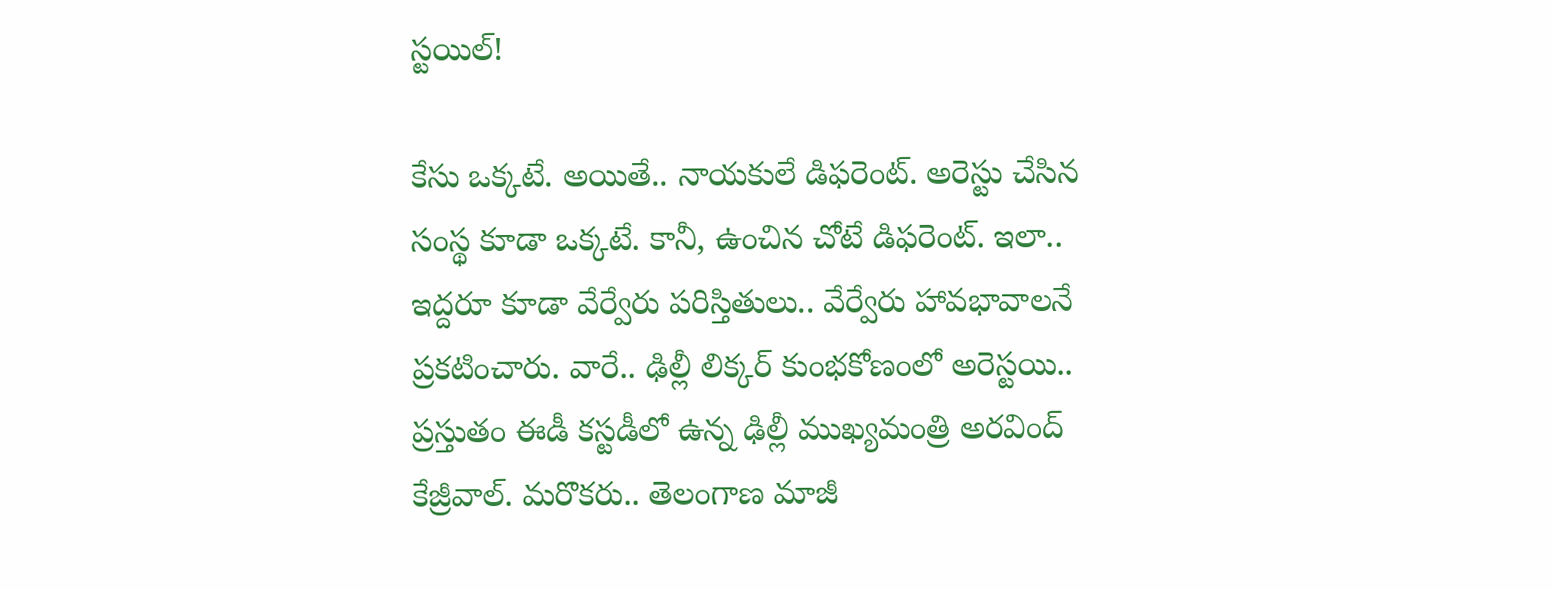స్ట‌యిల్‌!

కేసు ఒక్క‌టే. అయితే.. నాయ‌కులే డిఫ‌రెంట్‌. అరెస్టు చేసిన సంస్థ కూడా ఒక్క‌టే. కానీ, ఉంచిన చోటే డిఫ‌రెంట్‌. ఇలా.. ఇద్ద‌రూ కూడా వేర్వేరు ప‌రిస్తితులు.. వేర్వేరు హావ‌భావాల‌నే ప్ర‌క‌టించారు. వారే.. ఢిల్లీ లిక్క‌ర్ కుంభ‌కోణంలో అరెస్ట‌యి.. ప్ర‌స్తుతం ఈడీ క‌స్ట‌డీలో ఉన్న ఢిల్లీ ముఖ్య‌మంత్రి అర‌వింద్ కేజ్రీవాల్‌. మ‌రొక‌రు.. తెలంగాణ మాజీ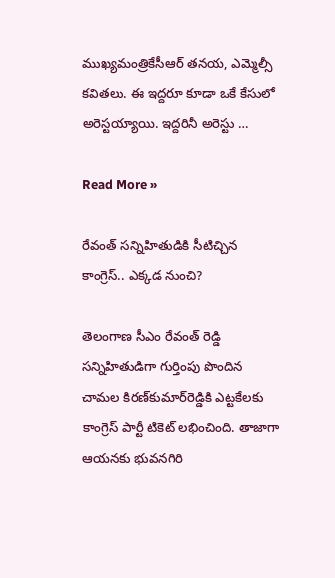ముఖ్య‌మంత్రికేసీఆర్ త‌న‌య‌, ఎమ్మెల్సీ క‌విత‌లు. ఈ ఇద్ద‌రూ కూడా ఒకే కేసులో అరెస్ట‌య్యాయి. ఇద్ద‌రినీ అరెస్టు …

Read More »

రేవంత్ స‌న్నిహితుడికి సీటిచ్చిన కాంగ్రెస్‌.. ఎక్క‌డ నుంచి?

తెలంగాణ సీఎం రేవంత్ రెడ్డి స‌న్నిహితుడిగా గుర్తింపు పొందిన చామ‌ల కిర‌ణ్‌కుమార్‌రెడ్డికి ఎట్ట‌కేల‌కు కాంగ్రెస్ పార్టీ టికెట్ ల‌భించింది. తాజాగా ఆయ‌న‌కు భువ‌న‌గిరి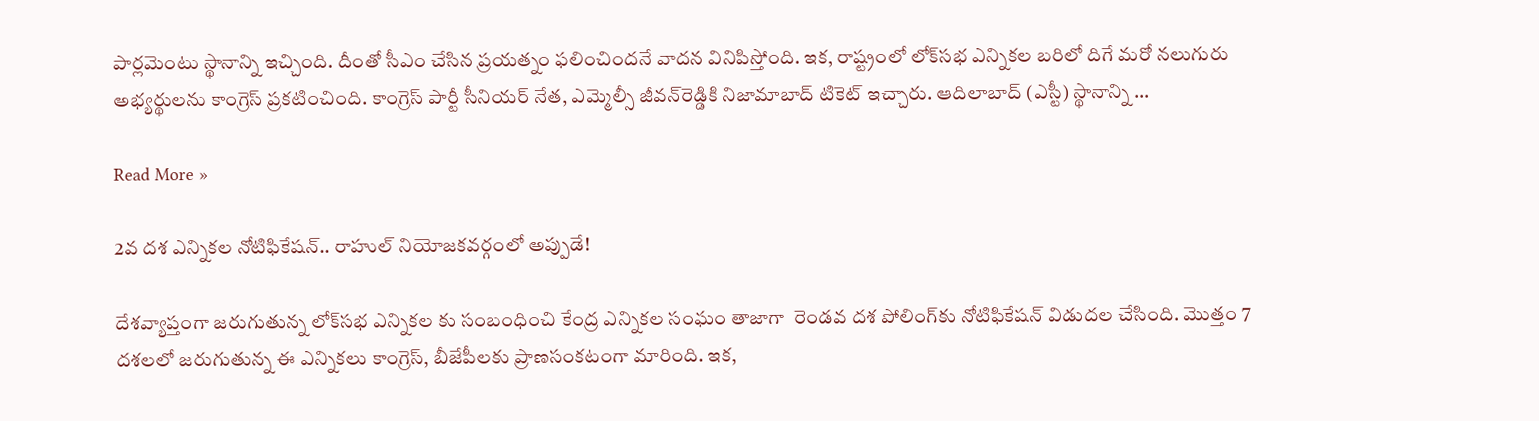పార్ల‌మెంటు స్థానాన్ని ఇచ్చింది. దీంతో సీఎం చేసిన ప్ర‌య‌త్నం ఫ‌లించింద‌నే వాద‌న వినిపిస్తోంది. ఇక‌, రాష్ట్రంలో లోక్‌సభ ఎన్నికల బరిలో దిగే మరో నలుగురు అభ్యర్థులను కాంగ్రెస్ ప్రకటించింది. కాంగ్రెస్‌ పార్టీ సీనియర్ నేత, ఎమ్మెల్సీ జీవన్‌రెడ్డికి నిజామాబాద్ టికెట్ ఇచ్చారు. ఆదిలాబాద్ (ఎస్టీ) స్థానాన్ని …

Read More »

2వ ద‌శ ఎన్నిక‌ల‌ నోటిఫికేష‌న్.. రాహుల్ నియోజ‌క‌వ‌ర్గంలో అప్పుడే!

దేశ‌వ్యాప్తంగా జ‌రుగుతున్న లోక్‌సభ ఎన్నికల కు సంబంధించి కేంద్ర ఎన్నికల సంఘం తాజాగా  రెండవ దశ పోలింగ్‌కు నోటిఫికేషన్ విడుదల చేసింది. మొత్తం 7 ద‌శ‌ల‌లో జ‌రుగుతున్న ఈ ఎన్నిక‌లు కాంగ్రెస్‌, బీజేపీల‌కు ప్రాణ‌సంక‌టంగా మారింది. ఇక‌,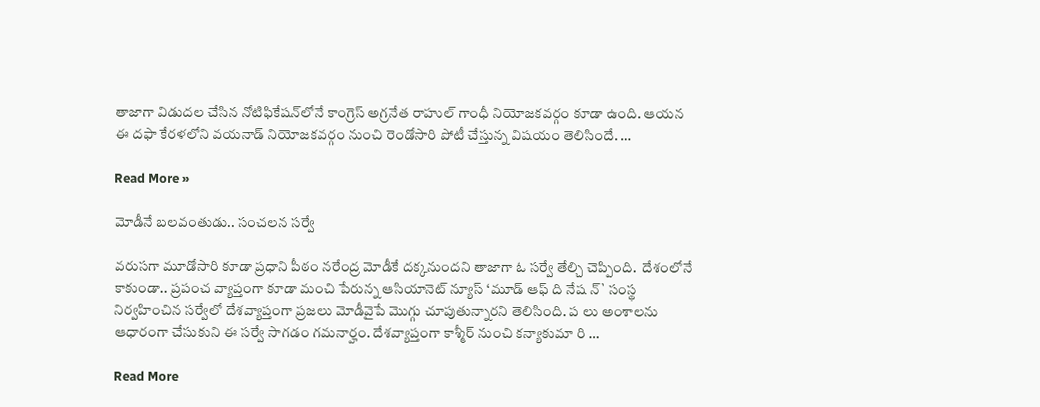తాజాగా విడుద‌ల చేసిన నోటిఫికేష‌న్‌లోనే కాంగ్రెస్ అగ్ర‌నేత రాహుల్ గాంధీ నియోజ‌క‌వ‌ర్గం కూడా ఉంది. ఆయ‌న ఈ ద‌ఫా కేర‌ళ‌లోని వ‌య‌నాడ్ నియోజ‌క‌వ‌ర్గం నుంచి రెండోసారి పోటీ చేస్తున్న విష‌యం తెలిసిందే. …

Read More »

మోడీనే బ‌ల‌వంతుడు.. సంచ‌ల‌న స‌ర్వే

వ‌రుస‌గా మూడోసారి కూడా ప్ర‌ధాని పీఠం న‌రేంద్ర మోడీకే ద‌క్క‌నుంద‌ని తాజాగా ఓ స‌ర్వే తేల్చి చెప్పింది.  దేశంలోనే కాకుండా.. ప్ర‌పంచ వ్యాప్తంగా కూడా మంచి పేరున్న ఆసియానెట్ న్యూస్ ‘మూడ్ ఆఫ్ ది నేష న్` సంస్థ నిర్వ‌హించిన స‌ర్వేలో దేశ‌వ్యాప్తంగా ప్ర‌జ‌లు మోడీవైపే మొగ్గు చూపుతున్నార‌ని తెలిసింది. ప లు అంశాలను ఆధారంగా చేసుకుని ఈ స‌ర్వే సాగ‌డం గ‌మ‌నార్హం. దేశ‌వ్యాప్తంగా కాశ్మీర్ నుంచి క‌న్యాకుమా రి …

Read More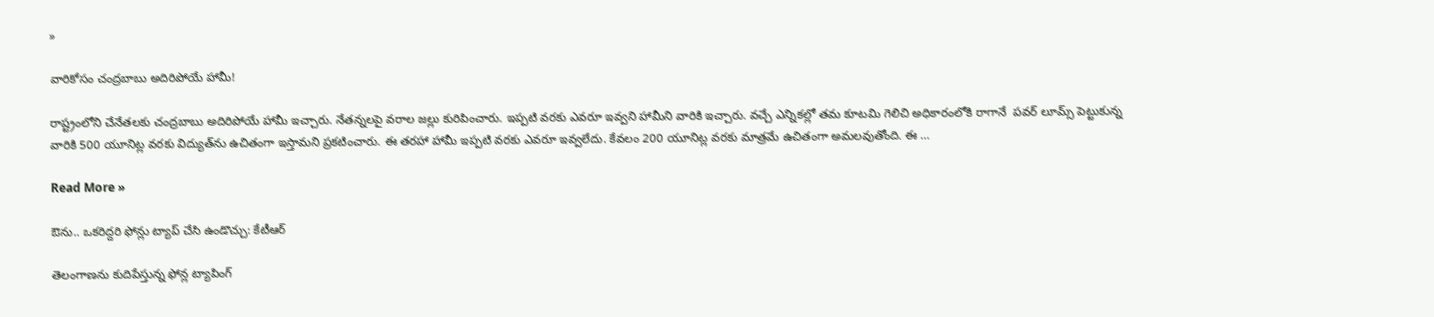»

వారికోసం చంద్ర‌బాబు అదిరిపోయే హామీ!

రాష్ట్రంలోని చేనేత‌ల‌కు చంద్ర‌బాబు అదిరిపోయే హామీ ఇచ్చారు. నేత‌న్న‌ల‌పై వ‌రాల జ‌ల్లు కురిపించారు. ఇప్ప‌టి వ‌ర‌కు ఎవ‌రూ ఇవ్వ‌ని హామీని వారికి ఇచ్చారు. వ‌చ్చే ఎన్నిక‌ల్లో త‌మ కూట‌మి గెలిచి అధికారంలోకి రాగానే  పవర్ లూమ్స్ పెట్టుకున్న వారికి 500 యూనిట్ల వ‌ర‌కు విద్యుత్‌ను ఉచితంగా ఇస్తామని ప్ర‌క‌టించారు. ఈ త‌ర‌హా హామీ ఇప్ప‌టి వ‌ర‌కు ఎవ‌రూ ఇవ్వ‌లేదు. కేవ‌లం 200 యూనిట్ల వ‌ర‌కు మాత్ర‌మే ఉచితంగా అమ‌ల‌వుతోంది. ఈ …

Read More »

ఔను.. ఒక‌రిద్ద‌రి ఫోన్లు ట్యాప్ చేసి ఉండొచ్చు: కేటీఆర్‌

తెలంగాణ‌ను కుదిపేస్తున్న ఫోన్ల ట్యాపింగ్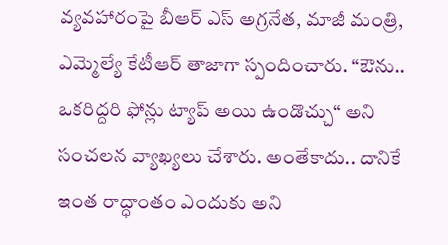వ్య‌వ‌హారంపై బీఆర్ ఎస్ అగ్ర‌నేత‌, మాజీ మంత్రి, ఎమ్మెల్యే కేటీఆర్ తాజాగా స్పందించారు. “ఔను.. ఒక‌రిద్ద‌రి ఫోన్లు ట్యాప్ అయి ఉండొచ్చు“ అని సంచ‌ల‌న వ్యాఖ్య‌లు చేశారు. అంతేకాదు.. దానికే ఇంత రాద్ధాంతం ఎందుకు అని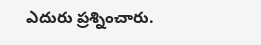ఎదురు ప్ర‌శ్నించారు.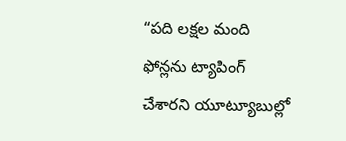“ప‌ది లక్షల మంది ఫోన్లను ట్యాపింగ్  చేశారని యూట్యూబుల్లో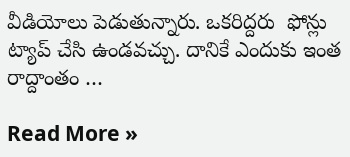వీడియోలు పెడుతున్నారు. ఒకరిద్దరు  ఫోన్లు ట్యాప్ చేసి ఉండవచ్చు. దానికే ఎందుకు ఇంత రాద్దాంతం …

Read More »